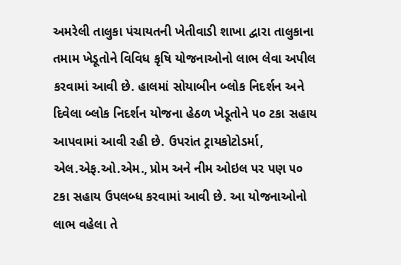અમરેલી તાલુકા પંચાયતની ખેતીવાડી શાખા દ્વારા તાલુકાના તમામ ખેડૂતોને વિવિધ કૃષિ યોજનાઓનો લાભ લેવા અપીલ કરવામાં આવી છે. હાલમાં સોયાબીન બ્લોક નિદર્શન અને દિવેલા બ્લોક નિદર્શન યોજના હેઠળ ખેડૂતોને ૫૦ ટકા સહાય આપવામાં આવી રહી છે. ઉપરાંત ટ્રાયકોટોડર્મા, એલ.એફ.ઓ.એમ., પ્રોમ અને નીમ ઓઇલ પર પણ ૫૦ ટકા સહાય ઉપલબ્ધ કરવામાં આવી છે. આ યોજનાઓનો લાભ વહેલા તે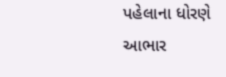પહેલાના ધોરણે
આભાર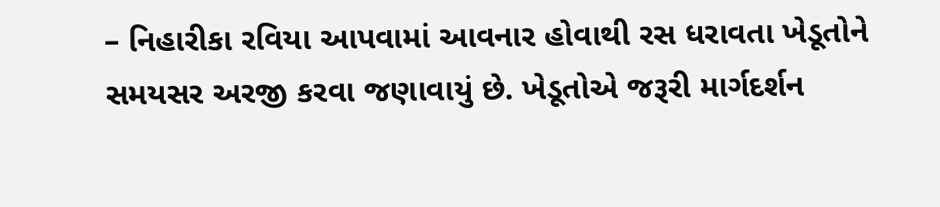– નિહારીકા રવિયા આપવામાં આવનાર હોવાથી રસ ધરાવતા ખેડૂતોને સમયસર અરજી કરવા જણાવાયું છે. ખેડૂતોએ જરૂરી માર્ગદર્શન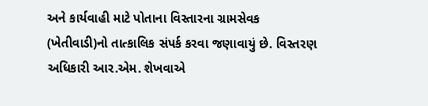અને કાર્યવાહી માટે પોતાના વિસ્તારના ગ્રામસેવક (ખેતીવાડી)નો તાત્કાલિક સંપર્ક કરવા જણાવાયું છે. વિસ્તરણ અધિકારી આર.એમ. શેખવાએ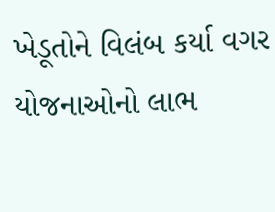ખેડૂતોને વિલંબ કર્યા વગર યોજનાઓનો લાભ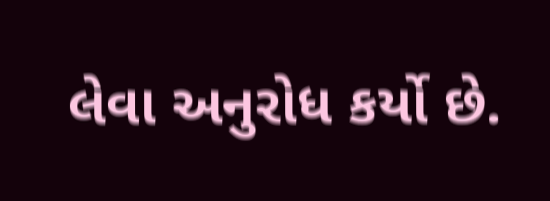લેવા અનુરોધ કર્યો છે.